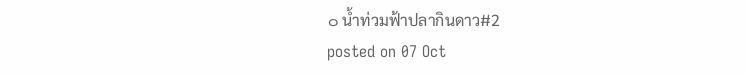๐ น้ำท่วมฟ้าปลากินดาว#2
posted on 07 Oct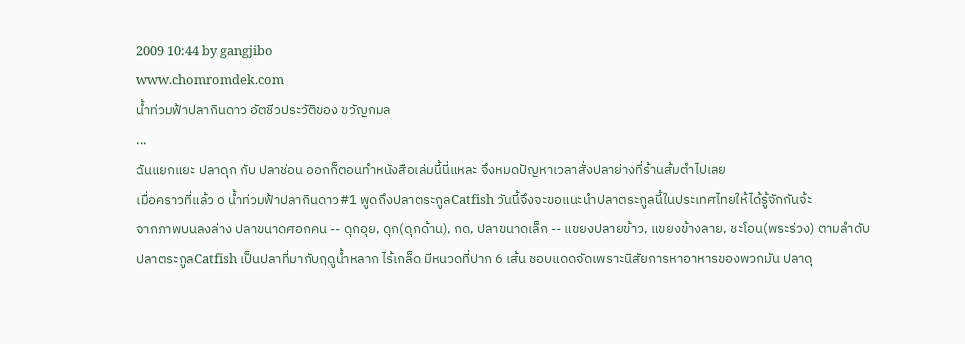2009 10:44 by gangjibo
www.chomromdek.com
น้ำท่วมฟ้าปลากินดาว อัตชีวประวัติของ ขวัญกมล
...
ฉันแยกแยะ ปลาดุก กับ ปลาช่อน ออกก็ตอนทำหนังสือเล่มนี้นี่แหละ จึงหมดปัญหาเวลาสั่งปลาย่างที่ร้านส้มตำไปเลย
เมื่อคราวที่แล้ว ๐ น้ำท่วมฟ้าปลากินดาว#1 พูดถึงปลาตระกูลCatfish วันนี้จึงจะขอแนะนำปลาตระกูลนี้ในประเทศไทยให้ได้รู้จักกันจ้ะ
จากภาพบนลงล่าง ปลาขนาดศอกคน -- ดุกอุย, ดุก(ดุกด้าน), กด, ปลาขนาดเล็ก -- แขยงปลายข้าว, แขยงข้างลาย, ชะโอน(พระร่วง) ตามลำดับ
ปลาตระกูลCatfish เป็นปลาที่มากับฤดูน้ำหลาก ไร้เกล็ด มีหนวดที่ปาก 6 เส้น ชอบแดดจัดเพราะนิสัยการหาอาหารของพวกมัน ปลาดุ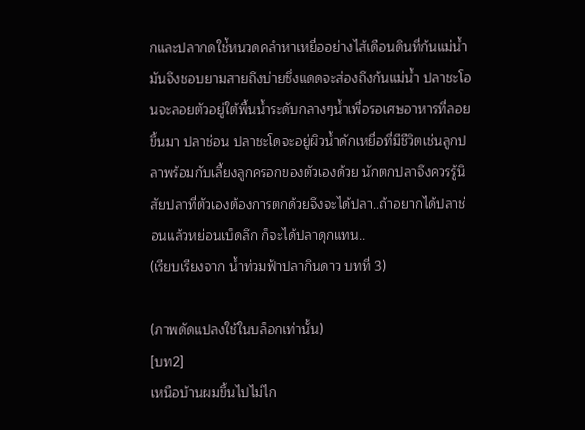กและปลากดใช่้หนวดคลำหาเหยื่ออย่างไส้เดือนดินที่ก้นแม่น้ำมันจึงชอบยามสายถึงบ่ายซึ่งแดดจะส่องถึงก้นแม่น้ำ ปลาชะโอนจะลอยตัวอยู่ใต้พื้นน้ำระดับกลางๆน้ำเพื่อรอเศษอาหารที่ลอยขึ้นมา ปลาช่อน ปลาชะโดจะอยู่ผิวน้ำดักเหยื่อที่มีชีวิตเช่นลูกปลาพร้อมกับเลี้ยงลูกครอกของตัวเองด้วย นักตกปลาจึงควรรู้นิสัยปลาที่ตัวเองต้องการตกด้วยจึงจะได้ปลา..ถ้าอยากได้ปลาช่อนแล้วหย่อนเบ็ดลึก ก็จะได้ปลาดุกแทน..
(เรียบเรียงจาก น้ำท่วมฟ้าปลากินดาว บทที่ 3)

(ภาพดัดแปลงใช้ในบล็อกเท่านั้น)
[บท2]
เหนือบ้านผมขึ้นไปไม่ไก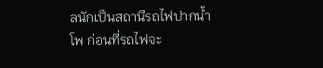ลนักเป็นสถานีรถไฟปากน้ำโพ ก่อนที่รถไฟจะ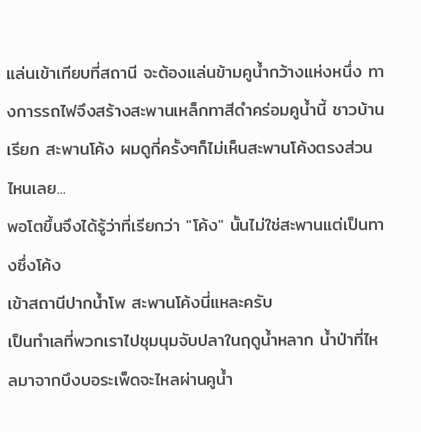แล่นเข้าเทียบที่สถานี จะต้องแล่นข้ามคูน้ำกว้างแห่งหนึ่ง ทางการรถไฟจึงสร้างสะพานเหล็กทาสีดำคร่อมคูน้ำนี้ ชาวบ้านเรียก สะพานโค้ง ผมดูกี่ครั้งๆก็ไม่เห็นสะพานโค้งตรงส่วนไหนเลย...
พอโตขึ้นจึงได้รู้ว่าที่เรียกว่า "โค้ง" นั้นไม่ใช่สะพานแต่เป็นทางซึ่งโค้ง
เข้าสถานีปากน้ำโพ สะพานโค้งนี่แหละครับ
เป็นทำเลที่พวกเราไปชุมนุมจับปลาในฤดูน้ำหลาก น้ำป่าที่ไหลมาจากบึงบอระเพ็ดจะไหลผ่านคูน้ำ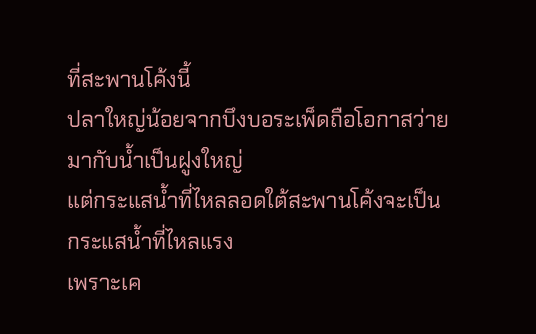ที่สะพานโค้งนี้
ปลาใหญ่น้อยจากบึงบอระเพ็ดถือโอกาสว่ายมากับน้ำเป็นฝูงใหญ่
แต่กระแสน้ำที่ไหลลอดใต้สะพานโค้งจะเป็นกระแสน้ำที่ไหลแรง
เพราะเค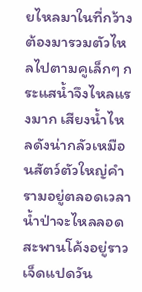ยไหลมาในที่กว้างต้องมารวมตัวไหลไปตามคูเล็กๆ กระแสน้ำจึงไหลแรงมาก เสียงน้ำไหลดังน่ากลัวเหมือนสัตว์ตัวใหญ่คำรามอยู่ตลอดเวลา
น้ำป่าจะไหลลอดสะพานโค้งอยู่ราวเจ็ดแปดวัน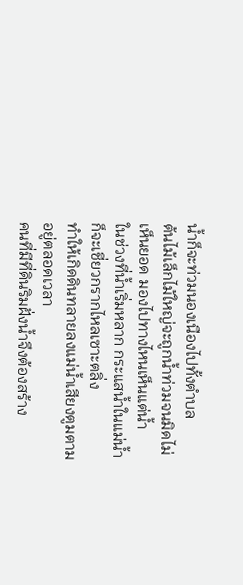น้ำก็จะท่วมนองเนืองไปทั้งตำบล
ต้นไม้เล็กไม้ใหญ่จะถูกน้ำท่วมจนมิดไม่เห็นยอด มองไปทางไหนเห็นแต่น้ำ
ในช่วงที่น้ำเริ่มหลาก กระแสน้ำในแม่น้ำก็จะเชี่ยวกรากไหลเซาะตลิ่ง
ทำให้เกิดดินทลายลงแม่น้ำเสียงตูมตามอยู่ตลอดเวลา
คนที่มีที่ดินริมฝั่งน้ำจึงต้องสร้าง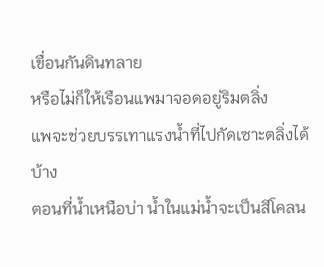เขื่อนกันดินทลาย
หรือไม่ก็ให้เรือนแพมาจอดอยู่ริมตลิ่ง
แพจะช่วยบรรเทาแรงน้ำที่ไปกัดเซาะตลิ่งได้บ้าง
ตอนที่น้ำเหนือบ่า น้ำในแม่น้ำจะเป็นสีโคลน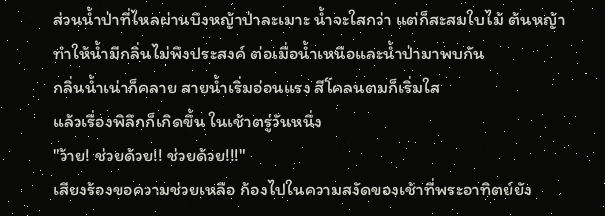ส่วนน้ำป่าที่ไหลผ่านบึงหญ้าป่าละเมาะ น้ำจะใสกว่า แต่ก็สะสมใบไม้ ต้นหญ้า
ทำให้น้ำมีกลิ่นไม่พึงประสงค์ ต่อเมื่อน้ำเหนือและน้ำป่ามาพบกัน
กลิ่นน้ำเน่าก็คลาย สายน้ำเริ่มอ่อนแรง สีโคลนตมก็เริ่มใส
แล้วเรื่องพิลึกก็เกิดขึ้น ในเช้าตรู่วันหนึ่ง
"ว้าย! ช่วยด้วย!! ช่วยด้วย!!!"
เสียงร้องขอความช่วยเหลือ ก้องไปในความสงัดของเช้าที่พระอาทิตย์ยัง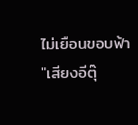ไม่เยือนขอบฟ้า
"เสียงอีตุ๊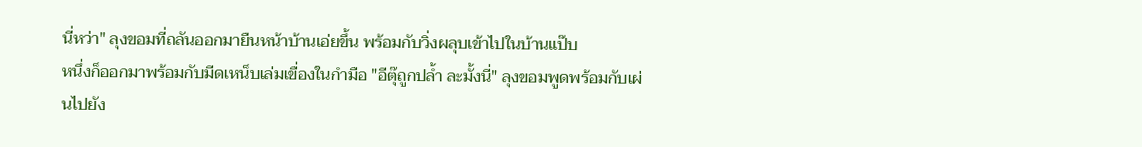นี่หว่า" ลุงขอมที่ถลันออกมายืนหน้าบ้านเอ่ยขึ้น พร้อมกับวิ่งผลุบเข้าไปในบ้านแป๊บ
หนึ่งก็ออกมาพร้อมกับมีดเหน็บเล่มเขื่องในกำมือ "อีตุ๊ถูกปล้ำ ละมั้งนี่" ลุงขอมพูดพร้อมกับเผ่นไปยัง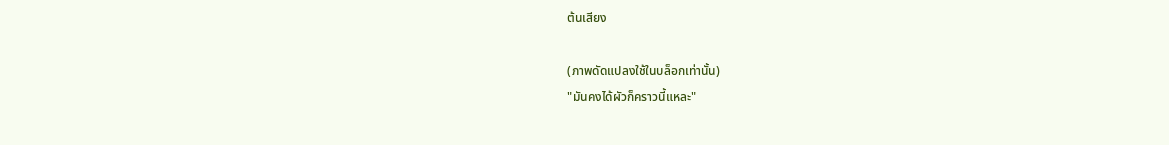ต้นเสียง

(ภาพดัดแปลงใช้ในบล็อกเท่านั้น)
"มันคงได้ผัวก็คราวนี้แหละ"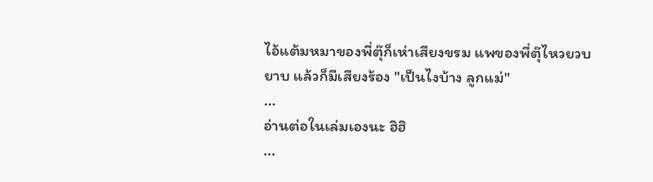ไอ้แต้มหมาของพี่ตุ๊ก็เห่าเสียงขรม แพของพี่ตุ๊ไหวยวบยาบ แล้วก็มีเสียงร้อง "เป็นไงบ้าง ลูกแม่"
...
อ่านต่อในเล่มเองนะ ฮิฮิ
...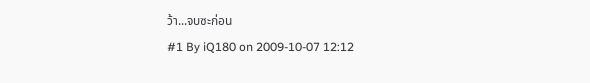ว้า...จบซะก่อน
#1 By iQ180 on 2009-10-07 12:12